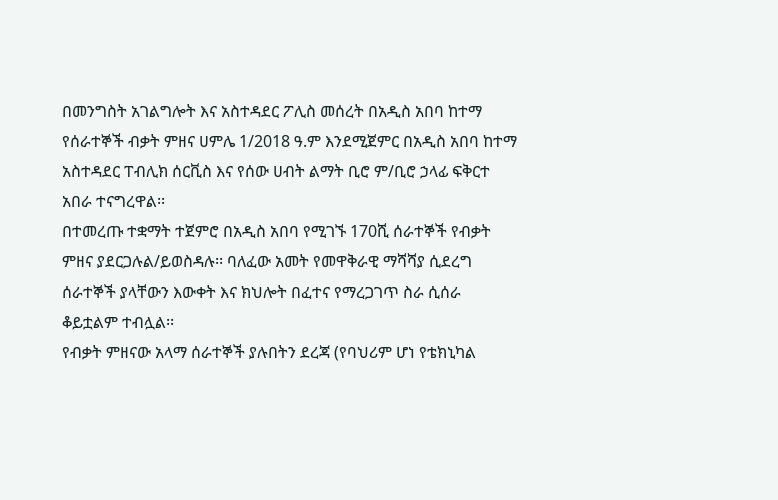በመንግስት አገልግሎት እና አስተዳደር ፖሊስ መሰረት በአዲስ አበባ ከተማ የሰራተኞች ብቃት ምዘና ሀምሌ 1/2018 ዓ.ም እንደሚጀምር በአዲስ አበባ ከተማ አስተዳደር ፐብሊክ ሰርቪስ እና የሰው ሀብት ልማት ቢሮ ም/ቢሮ ኃላፊ ፍቅርተ አበራ ተናግረዋል፡፡
በተመረጡ ተቋማት ተጀምሮ በአዲስ አበባ የሚገኙ 170ሺ ሰራተኞች የብቃት ምዘና ያደርጋሉል/ይወስዳሉ፡፡ ባለፈው አመት የመዋቅራዊ ማሻሻያ ሲደረግ ሰራተኞች ያላቸውን እውቀት እና ክህሎት በፈተና የማረጋገጥ ስራ ሲሰራ ቆይቷልም ተብሏል፡፡
የብቃት ምዘናው አላማ ሰራተኞች ያሉበትን ደረጃ (የባህሪም ሆነ የቴክኒካል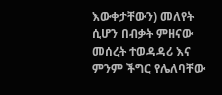እውቀታቸውን) መለየት ሲሆን በብቃት ምዘናው መሰረት ተወዳዳሪ እና ምንም ችግር የሌለባቸው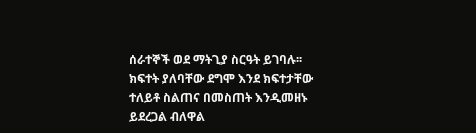ሰራተኞች ወደ ማትጊያ ስርዓት ይገባሉ፡፡ ክፍተት ያለባቸው ደግሞ እንደ ክፍተታቸው ተለይቶ ስልጠና በመስጠት እንዲመዘኑ ይደረጋል ብለዋል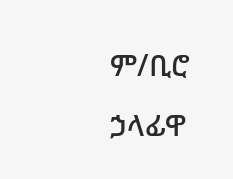ም/ቢሮ ኃላፊዋ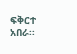ፍቅርተ አበራ፡፡